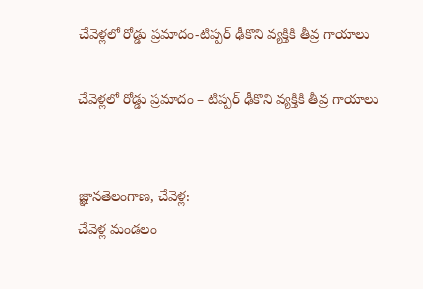చేవెళ్లలో రోడ్డు ప్రమాదం-టిప్పర్ ఢీకొని వ్యక్తికి తీవ్ర గాయాలు

చేవెళ్లలో రోడ్డు ప్రమాదం – టిప్పర్ ఢీకొని వ్యక్తికి తీవ్ర గాయాలు


జ్ఞానతెలంగాణ, చేవెళ్ల:
చేవెళ్ల మండలం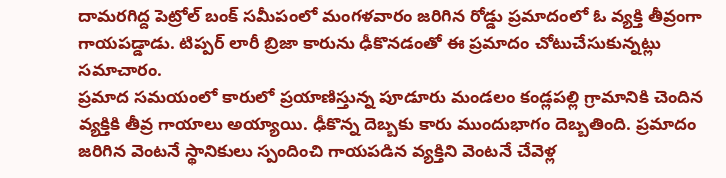దామరగిద్ద పెట్రోల్ బంక్ సమీపంలో మంగళవారం జరిగిన రోడ్డు ప్రమాదంలో ఓ వ్యక్తి తీవ్రంగా గాయపడ్డాడు. టిప్పర్ లారీ బ్రిజా కారును ఢీకొనడంతో ఈ ప్రమాదం చోటుచేసుకున్నట్లు సమాచారం.
ప్రమాద సమయంలో కారులో ప్రయాణిస్తున్న పూడూరు మండలం కండ్లపల్లి గ్రామానికి చెందిన వ్యక్తికి తీవ్ర గాయాలు అయ్యాయి. ఢీకొన్న దెబ్బకు కారు ముందుభాగం దెబ్బతింది. ప్రమాదం జరిగిన వెంటనే స్థానికులు స్పందించి గాయపడిన వ్యక్తిని వెంటనే చేవెళ్ల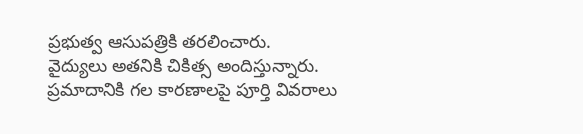ప్రభుత్వ ఆసుపత్రికి తరలించారు.
వైద్యులు అతనికి చికిత్స అందిస్తున్నారు. ప్రమాదానికి గల కారణాలపై పూర్తి వివరాలు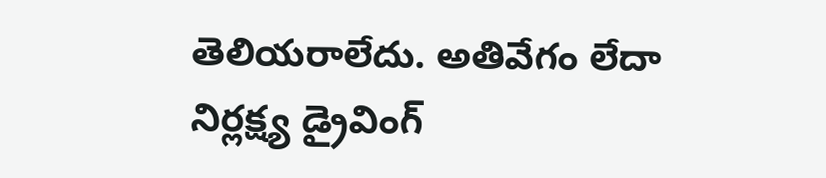తెలియరాలేదు. అతివేగం లేదా నిర్లక్ష్య డ్రైవింగ్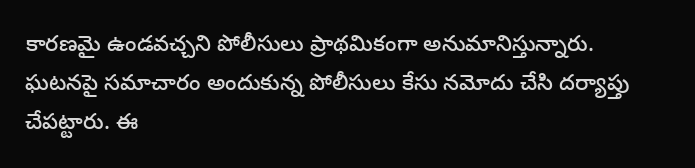కారణమై ఉండవచ్చని పోలీసులు ప్రాథమికంగా అనుమానిస్తున్నారు.
ఘటనపై సమాచారం అందుకున్న పోలీసులు కేసు నమోదు చేసి దర్యాప్తు చేపట్టారు. ఈ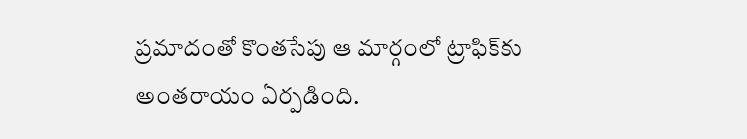ప్రమాదంతో కొంతసేపు ఆ మార్గంలో ట్రాఫిక్‌కు అంతరాయం ఏర్పడింది.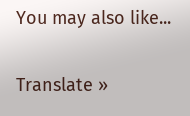You may also like...

Translate »